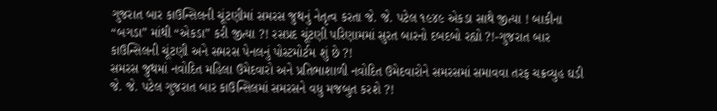ગુજરાત બાર કાઉન્સિલની ચૂંટણીમાં સમરસ જુથનું નેતૃત્વ કરતા જે. જે. પટેલ ૧૯૪૯ એકડા સાથે જીત્યા ! બાકીના “બગડા” માંથી “એકડા” કરી જીત્યા ?! રસપ્રદ ચૂંટણી પરિણામમાં સુરત બારનો દબદબો રહ્યો ?!-ગુજરાત બાર કાઉન્સિલની ચૂંટણી અને સમરસ પેનલનું પોસ્ટમોર્ટમ શું છે ?!
સમરસ જુથમાં નવોદિત મહિલા ઉમેદવારો અને પ્રતિભાશાળી નવોદિત ઉમેદવારોને સમરસમાં સમાવવા તરફ ચક્રવ્યુહ ઘડી જે. જે. પટેલ ગુજરાત બાર કાઉન્સિલમાં સમરસને વધુ મજબુત કરશે ?!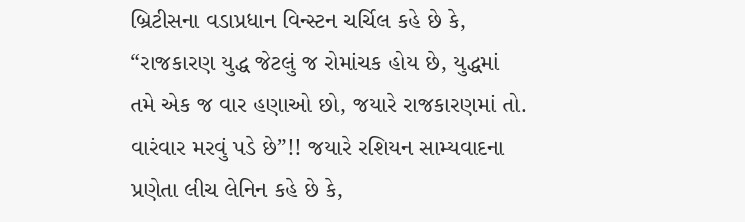બ્રિટીસના વડાપ્રધાન વિન્સ્ટન ચર્ચિલ કહે છે કે, “રાજકારણ યુદ્ધ જેટલું જ રોમાંચક હોય છે, યુદ્ધમાં તમે એક જ વાર હણાઓ છો, જયારે રાજકારણમાં તો. વારંવાર મરવું પડે છે”!! જયારે રશિયન સામ્યવાદના પ્રણેતા લીચ લેનિન કહે છે કે,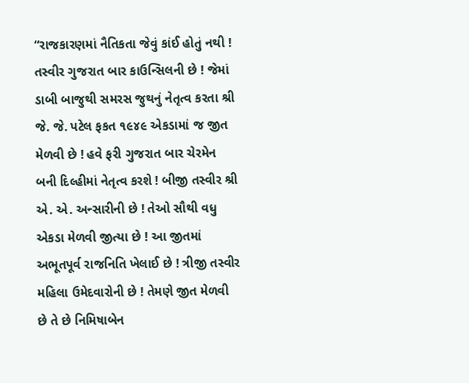“રાજકારણમાં નૈતિકતા જેવું કાંઈ હોતું નથી !
તસ્વીર ગુજરાત બાર કાઉન્સિલની છે ! જેમાં ડાબી બાજુથી સમરસ જુથનું નેતૃત્વ કરતા શ્રી જે. જે. પટેલ ફકત ૧૯૪૯ એકડામાં જ જીત મેળવી છે ! હવે ફરી ગુજરાત બાર ચેરમેન બની દિલ્હીમાં નેતૃત્વ કરશે ! બીજી તસ્વીર શ્રી એ. એ. અન્સારીની છે ! તેઓ સૌથી વધુ એકડા મેળવી જીત્યા છે ! આ જીતમાં અભૂતપૂર્વ રાજનિતિ ખેલાઈ છે ! ત્રીજી તસ્વીર મહિલા ઉમેદવારોની છે ! તેમણે જીત મેળવી છે તે છે નિમિષાબેન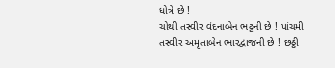ધોત્રે છે !
ચોથી તસ્વીર વંદનાબેન ભટ્ટની છે ! પાંચમી તસ્વીર અમૃતાબેન ભારદ્વાજની છે ! છઠ્ઠી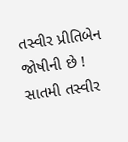તસ્વીર પ્રીતિબેન જોષીની છે ! સાતમી તસ્વીર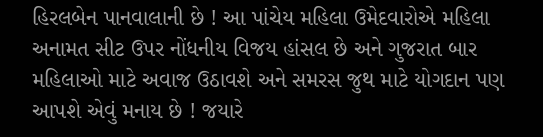હિરલબેન પાનવાલાની છે ! આ પાંચેય મહિલા ઉમેદવારોએ મહિલા અનામત સીટ ઉપર નોંધનીય વિજય હાંસલ છે અને ગુજરાત બાર મહિલાઓ માટે અવાજ ઉઠાવશે અને સમરસ જુથ માટે યોગદાન પણ આપશે એવું મનાય છે ! જયારે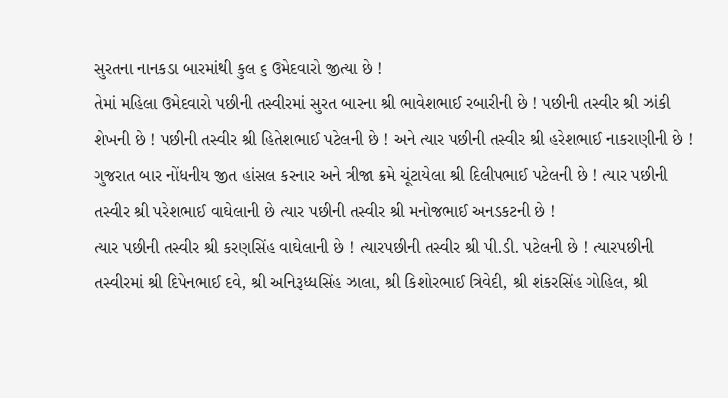સુરતના નાનકડા બારમાંથી કુલ ૬ ઉમેદવારો જીત્યા છે !
તેમાં મહિલા ઉમેદવારો પછીની તસ્વીરમાં સુરત બારના શ્રી ભાવેશભાઈ રબારીની છે ! પછીની તસ્વીર શ્રી ઝાંકી શેખની છે ! પછીની તસ્વીર શ્રી હિતેશભાઈ પટેલની છે ! અને ત્યાર પછીની તસ્વીર શ્રી હરેશભાઈ નાકરાણીની છે ! ગુજરાત બાર નોંધનીય જીત હાંસલ કરનાર અને ત્રીજા ક્રમે ચૂંટાયેલા શ્રી દિલીપભાઈ પટેલની છે ! ત્યાર પછીની તસ્વીર શ્રી પરેશભાઈ વાઘેલાની છે ત્યાર પછીની તસ્વીર શ્રી મનોજભાઈ અનડકટની છે !
ત્યાર પછીની તસ્વીર શ્રી કરણસિંહ વાઘેલાની છે ! ત્યારપછીની તસ્વીર શ્રી પી.ડી. પટેલની છે ! ત્યારપછીની તસ્વીરમાં શ્રી દિપેનભાઈ દવે, શ્રી અનિરૂધ્ધસિંહ ઝાલા, શ્રી કિશોરભાઈ ત્રિવેદી, શ્રી શંકરસિંહ ગોહિલ, શ્રી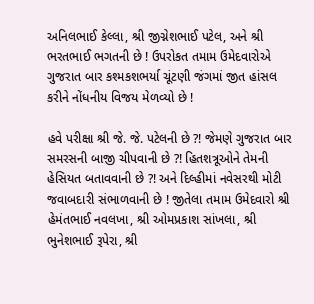અનિલભાઈ કેલ્લા, શ્રી જીગ્નેશભાઈ પટેલ, અને શ્રી ભરતભાઈ ભગતની છે ! ઉપરોકત તમામ ઉમેદવારોએ ગુજરાત બાર કશ્મકશભર્યા ચૂંટણી જંગમાં જીત હાંસલ કરીને નોંધનીય વિજય મેળવ્યો છે !

હવે પરીક્ષા શ્રી જે. જે. પટેલની છે ?! જેમણે ગુજરાત બાર સમરસની બાજી ચીપવાની છે ?! હિતશત્રૂઓને તેમની હેસિયત બતાવવાની છે ?! અને દિલ્હીમાં નવેસરથી મોટી જવાબદારી સંભાળવાની છે ! જીતેલા તમામ ઉમેદવારો શ્રી હેમંતભાઈ નવલખા, શ્રી ઓમપ્રકાશ સાંખલા, શ્રી ભુનેશભાઈ રૂપેરા, શ્રી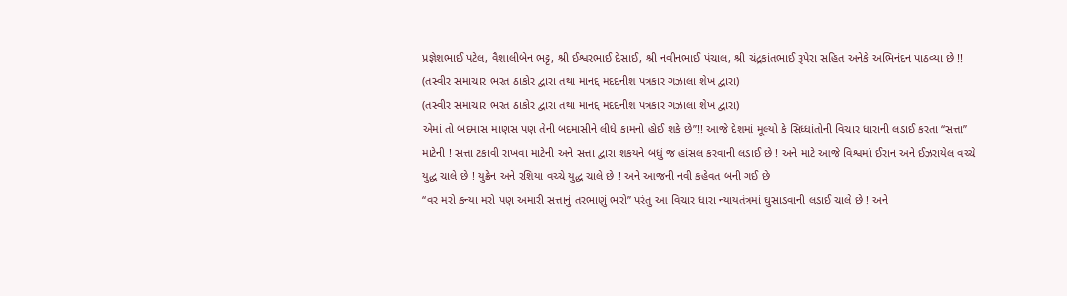પ્રજ્ઞેશભાઈ પટેલ, વૈશાલીબેન ભટ્ટ, શ્રી ઈશ્વરભાઈ દેસાઈ, શ્રી નવીનભાઈ પંચાલ, શ્રી ચંદ્રકાંતભાઈ રૂપેરા સહિત અનેકે અભિનંદન પાઠવ્યા છે !!
(તસ્વીર સમાચાર ભરત ઠાકોર દ્વારા તથા માનદ્દ મદદનીશ પત્રકાર ગઝાલા શેખ દ્વારા)
(તસ્વીર સમાચાર ભરત ઠાકોર દ્વારા તથા માનદ્દ મદદનીશ પત્રકાર ગઝાલા શેખ દ્વારા)
એમાં તો બદમાસ માણસ પણ તેની બદમાસીને લીધે કામનો હોઈ શકે છે”!! આજે દેશમાં મૂલ્યો કે સિધ્ધાંતોની વિચાર ધારાની લડાઈ કરતા “સત્તા” માટેની ! સત્તા ટકાવી રાખવા માટેની અને સત્તા દ્વારા શકયને બધું જ હાંસલ કરવાની લડાઈ છે ! અને માટે આજે વિશ્વમાં ઈરાન અને ઈઝરાયેલ વચ્ચે યુદ્ધ ચાલે છે ! યુક્રેન અને રશિયા વચ્ચે યુદ્ધ ચાલે છે ! અને આજની નવી કહેવત બની ગઈ છે
“વર મરો કન્યા મરો પણ અમારી સત્તાનું તરભાણું ભરો” પરંતુ આ વિચાર ધારા ન્યાયતંત્રમાં ઘુસાડવાની લડાઈ ચાલે છે ! અને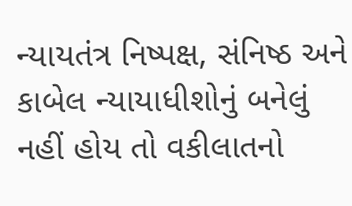ન્યાયતંત્ર નિષ્પક્ષ, સંનિષ્ઠ અને કાબેલ ન્યાયાધીશોનું બનેલું નહીં હોય તો વકીલાતનો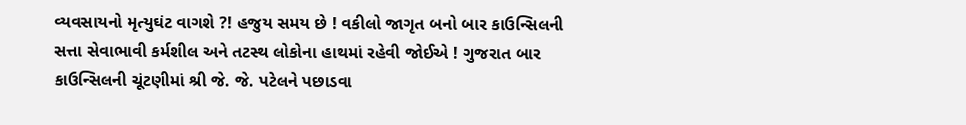વ્યવસાયનો મૃત્યુઘંટ વાગશે ?! હજુય સમય છે ! વકીલો જાગૃત બનો બાર કાઉન્સિલની સત્તા સેવાભાવી કર્મશીલ અને તટસ્થ લોકોના હાથમાં રહેવી જોઈએ ! ગુજરાત બાર કાઉન્સિલની ચૂંટણીમાં શ્રી જે. જે. પટેલને પછાડવા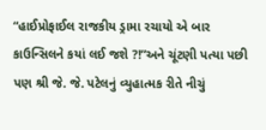“હાઈપ્રોફાઈલ રાજકીય ડ્રામા રચાયો એ બાર કાઉન્સિલને કયાં લઈ જશે ?!”અને ચૂંટણી પત્યા પછી પણ શ્રી જે. જે. પટેલનું વ્યુહાત્મક રીતે નીચું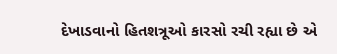દેખાડવાનો હિતશત્રૂઓ કારસો રચી રહ્યા છે એ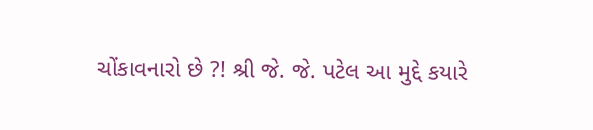ચોંકાવનારો છે ?! શ્રી જે. જે. પટેલ આ મુદ્દે કયારે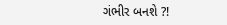ગંભીર બનશે ?!